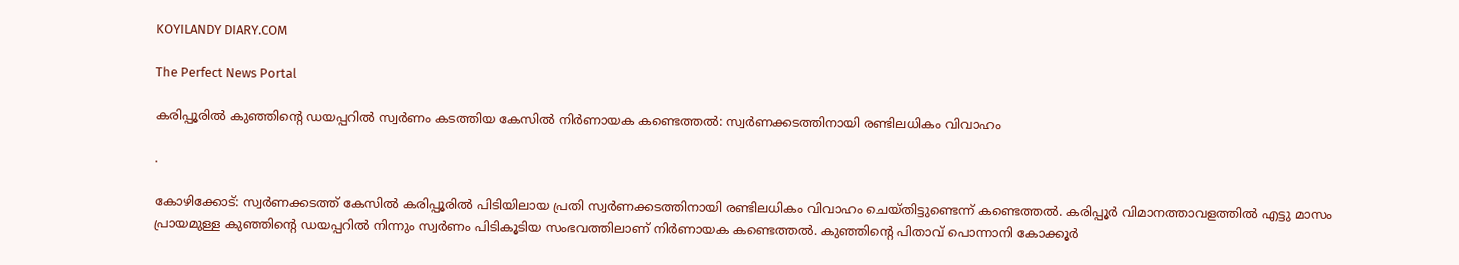KOYILANDY DIARY.COM

The Perfect News Portal

കരിപ്പൂരില്‍ കുഞ്ഞിന്റെ ഡയപ്പറില്‍ സ്വര്‍ണം കടത്തിയ കേസില്‍ നിര്‍ണായക കണ്ടെത്തല്‍: സ്വര്‍ണക്കടത്തിനായി രണ്ടിലധികം വിവാഹം

.

കോഴിക്കോട്: സ്വര്‍ണക്കടത്ത് കേസിൽ കരിപ്പൂരില്‍ പിടിയിലായ പ്രതി സ്വര്‍ണക്കടത്തിനായി രണ്ടിലധികം വിവാഹം ചെയ്തിട്ടുണ്ടെന്ന് കണ്ടെത്തൽ. കരിപ്പൂര്‍ വിമാനത്താവളത്തില്‍ എട്ടു മാസം പ്രായമുള്ള കുഞ്ഞിന്റെ ഡയപ്പറില്‍ നിന്നും സ്വര്‍ണം പിടികൂടിയ സംഭവത്തിലാണ് നിര്‍ണായക കണ്ടെത്തല്‍. കുഞ്ഞിന്റെ പിതാവ് പൊന്നാനി കോക്കൂര്‍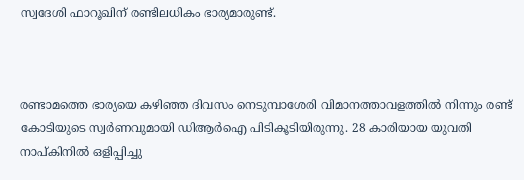സ്വദേശി ഫാറൂഖിന് രണ്ടിലധികം ഭാര്യമാരുണ്ട്.



രണ്ടാമത്തെ ഭാര്യയെ കഴിഞ്ഞ ദിവസം നെടുമ്പാശേരി വിമാനത്താവളത്തില്‍ നിന്നും രണ്ട് കോടിയുടെ സ്വര്‍ണവുമായി ഡിആര്‍ഐ പിടികൂടിയിരുന്നു. 28 കാരിയായ യുവതി നാപ്കിനില്‍ ഒളിപ്പിച്ചു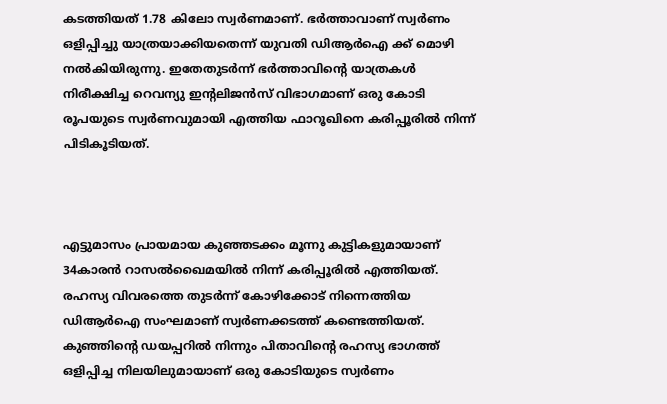കടത്തിയത് 1.78 കിലോ സ്വര്‍ണമാണ്. ഭര്‍ത്താവാണ് സ്വര്‍ണം ഒളിപ്പിച്ചു യാത്രയാക്കിയതെന്ന് യുവതി ഡിആര്‍ഐ ക്ക് മൊഴി നല്‍കിയിരുന്നു. ഇതേതുടർന്ന് ഭര്‍ത്താവിന്റെ യാത്രകള്‍ നിരീക്ഷിച്ച റെവന്യു ഇന്റലിജന്‍സ് വിഭാഗമാണ് ഒരു കോടി രൂപയുടെ സ്വര്‍ണവുമായി എത്തിയ ഫാറൂഖിനെ കരിപ്പൂരില്‍ നിന്ന് പിടികൂടിയത്.



എട്ടുമാസം പ്രായമായ കുഞ്ഞടക്കം മൂന്നു കുട്ടികളുമായാണ് 34കാരന്‍ റാസല്‍ഖൈമയില്‍ നിന്ന് കരിപ്പൂരില്‍ എത്തിയത്. രഹസ്യ വിവരത്തെ തുടര്‍ന്ന് കോഴിക്കോട് നിന്നെത്തിയ ഡിആര്‍ഐ സംഘമാണ് സ്വര്‍ണക്കടത്ത് കണ്ടെത്തിയത്. കുഞ്ഞിന്റെ ഡയപ്പറില്‍ നിന്നും പിതാവിന്റെ രഹസ്യ ഭാഗത്ത് ഒളിപ്പിച്ച നിലയിലുമായാണ് ഒരു കോടിയുടെ സ്വര്‍ണം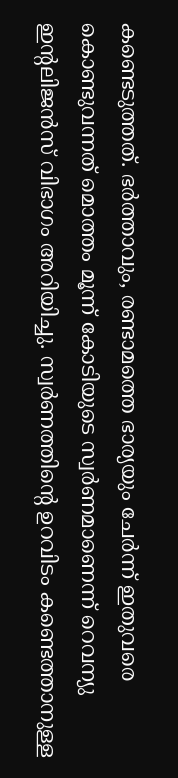കണ്ടെടുത്തത്. ഭര്‍ത്താവും, രണ്ടാമത്തെ ഭാര്യയും ചേര്‍ന്ന് ഇതുവരെ കൊണ്ടുവന്നത് മൊത്തം മൂന്ന് കോടിയുടെ സ്വര്‍ണമാണെന്ന് റെവന്യു ഇന്റലിജന്‍സ് വിഭാഗം അറിയിച്ചു. സ്വര്‍ണത്തിന്റെ ഉറവിടം കണ്ടെത്താനുള്ള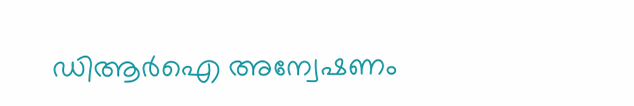ഡിആര്‍ഐ അന്വേഷണം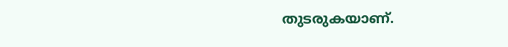തുടരുകയാണ്.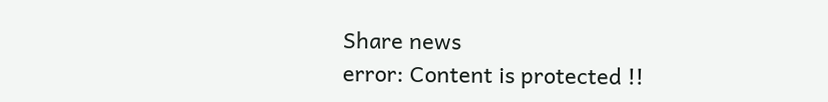Share news
error: Content is protected !!